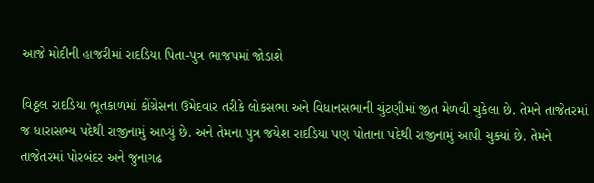આજે મોદીની હાજરીમાં રાદડિયા પિતા-પુત્ર ભાજપમાં જોડાશે

વિઠ્ઠલ રાદડિયા ભૂતકાળમાં કોંગ્રેસના ઉમેદવાર તરીકે લોકસભા અને વિધાનસભાની ચુંટણીમાં જીત મેળવી ચુકેલા છે. તેમને તાજેતરમાં જ ધારાસભ્ય પદેથી રાજીનામું આપ્યું છે. અને તેમના પુત્ર જયેશ રાદડિયા પણ પોતાના પદેથી રાજીનામું આપી ચુક્યાં છે. તેમને તાજેતરમાં પોરબંદર અને જુનાગઢ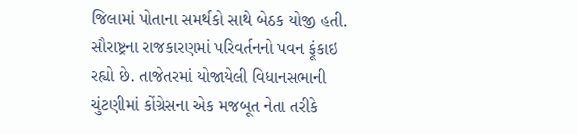જિલામાં પોતાના સમર્થકો સાથે બેઠક યોજી હતી.
સૌરાષ્ટ્રના રાજકારણમાં પરિવર્તનનો પવન ફૂંકાઇ રહ્યો છે. તાજેતરમાં યોજાયેલી વિધાનસભાની ચુંટણીમાં કોંગ્રેસના એક મજબૂત નેતા તરીકે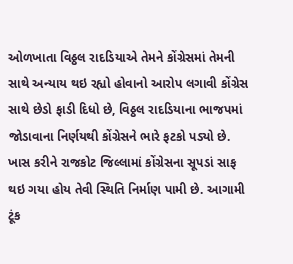ઓળખાતા વિઠ્ઠલ રાદડિયાએ તેમને કોંગ્રેસમાં તેમની સાથે અન્યાય થઇ રહ્યો હોવાનો આરોપ લગાવી કોંગ્રેસ સાથે છેડો ફાડી દિધો છે, વિઠ્ઠલ રાદડિયાના ભાજપમાં જોડાવાના નિર્ણયથી કોંગ્રેસને ભારે ફટકો પડ્યો છે. ખાસ કરીને રાજકોટ જિલ્લામાં કોંગ્રેસના સૂપડાં સાફ થઇ ગયા હોય તેવી સ્થિતિ નિર્માણ પામી છે. આગામી ટૂંક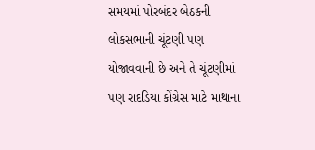સમયમાં પોરબંદર બેઠકની લોકસભાની ચૂંટણી પણ યોજાવવાની છે અને તે ચૂંટણીમાં પણ રાદડિયા કોંગ્રેસ માટે માથાના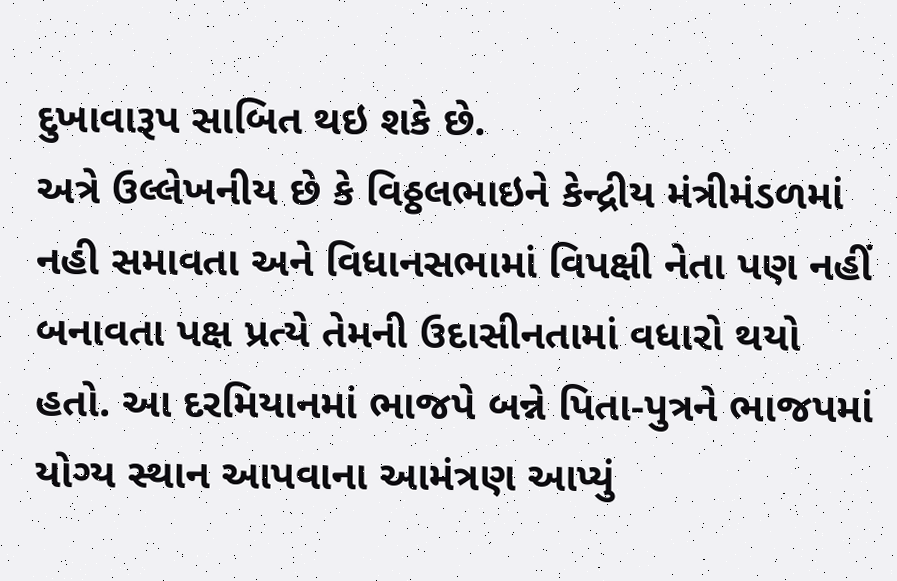દુખાવારૂપ સાબિત થઇ શકે છે.
અત્રે ઉલ્લેખનીય છે કે વિઠ્ઠલભાઇને કેન્દ્રીય મંત્રીમંડળમાં નહી સમાવતા અને વિધાનસભામાં વિપક્ષી નેતા પણ નહીં બનાવતા પક્ષ પ્રત્યે તેમની ઉદાસીનતામાં વધારો થયો હતો. આ દરમિયાનમાં ભાજપે બન્ને પિતા-પુત્રને ભાજપમાં યોગ્ય સ્થાન આપવાના આમંત્રણ આપ્યું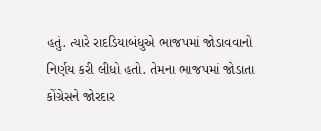હતું. ત્યારે રાદડિયાબંધુએ ભાજપમાં જોડાવવાનો નિર્ણય કરી લીધો હતો. તેમના ભાજપમાં જોડાતા કોંગ્રેસને જોરદાર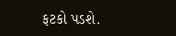ફટકો પડશે.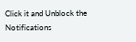Click it and Unblock the Notifications